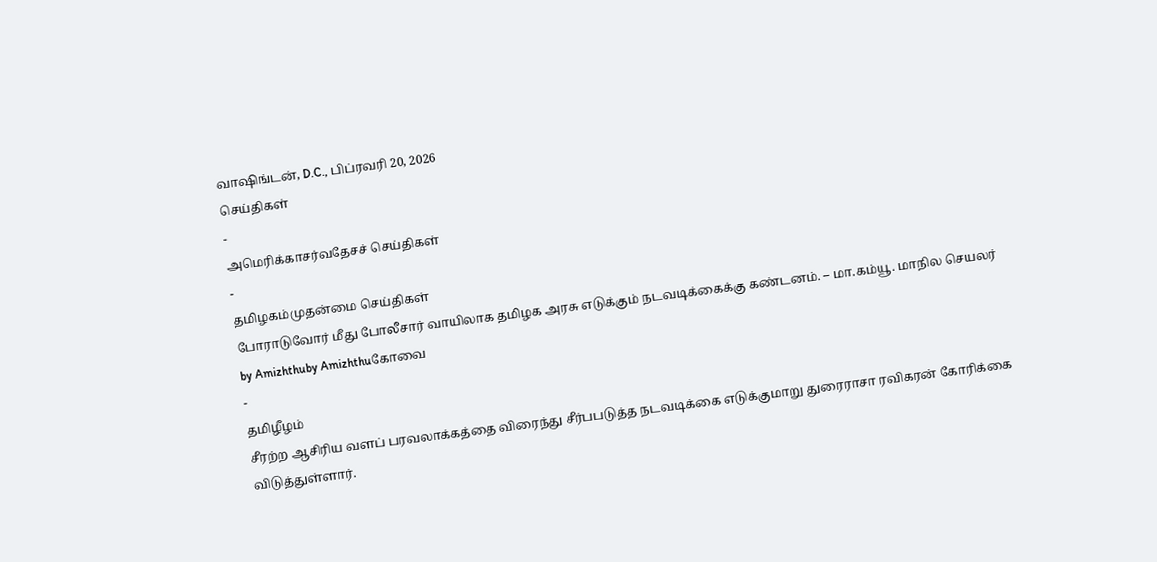வாஷிங்டன், D.C., பிப்ரவரி 20, 2026
செய்திகள்
-
அமெரிக்காசர்வதேசச் செய்திகள்
-
தமிழகம்முதன்மை செய்திகள்
போராடுவோர் மீது போலீசார் வாயிலாக தமிழக அரசு எடுக்கும் நடவடிக்கைக்கு கண்டனம். – மா.கம்யூ. மாநில செயலர்
by Amizhthuby Amizhthuகோவை
-
தமிழீழம்
சீரற்ற ஆசிரிய வளப் பரவலாக்கத்தை விரைந்து சீர்பபடுத்த நடவடிக்கை எடுக்குமாறு துரைராசா ரவிகரன் கோரிக்கை விடுத்துள்ளார்.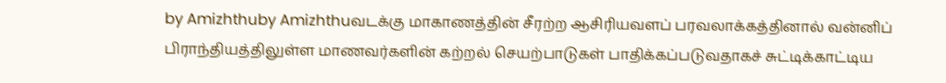by Amizhthuby Amizhthuவடக்கு மாகாணத்தின் சீரற்ற ஆசிரியவளப் பரவலாக்கத்தினால் வன்னிப் பிராந்தியத்திலுள்ள மாணவர்களின் கற்றல் செயற்பாடுகள் பாதிக்கப்படுவதாகச் சுட்டிக்காட்டிய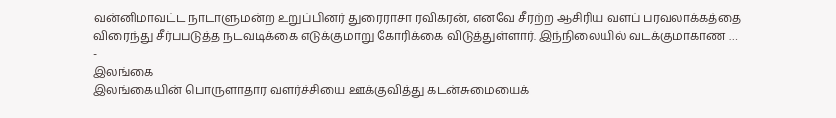வன்னிமாவட்ட நாடாளுமன்ற உறுப்பினர் துரைராசா ரவிகரன், எனவே சீரற்ற ஆசிரிய வளப் பரவலாக்கத்தை விரைந்து சீர்பபடுத்த நடவடிக்கை எடுக்குமாறு கோரிக்கை விடுத்துள்ளார். இந்நிலையில் வடக்குமாகாண …
-
இலங்கை
இலங்கையின் பொருளாதார வளர்ச்சியை ஊக்குவித்து கடன்சுமையைக்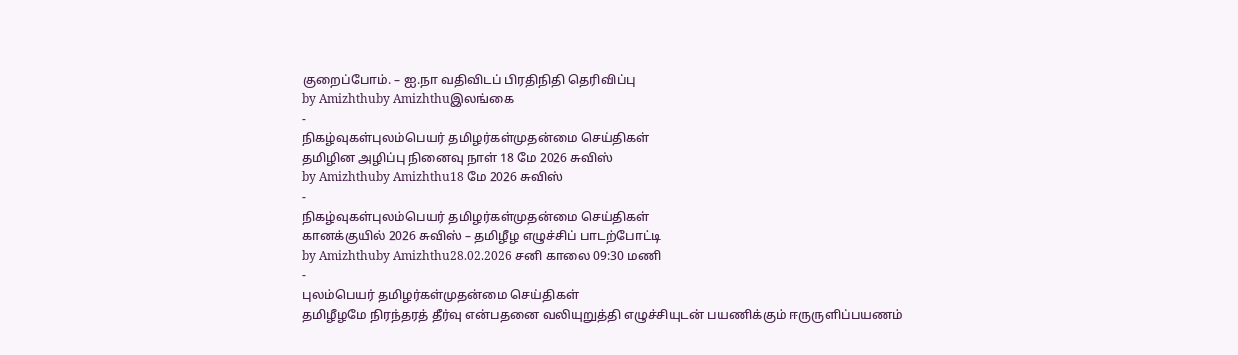குறைப்போம். – ஐ.நா வதிவிடப் பிரதிநிதி தெரிவிப்பு
by Amizhthuby Amizhthuஇலங்கை
-
நிகழ்வுகள்புலம்பெயர் தமிழர்கள்முதன்மை செய்திகள்
தமிழின அழிப்பு நினைவு நாள் 18 மே 2026 சுவிஸ்
by Amizhthuby Amizhthu18 மே 2026 சுவிஸ்
-
நிகழ்வுகள்புலம்பெயர் தமிழர்கள்முதன்மை செய்திகள்
கானக்குயில் 2026 சுவிஸ் – தமிழீழ எழுச்சிப் பாடற்போட்டி
by Amizhthuby Amizhthu28.02.2026 சனி காலை 09:30 மணி
-
புலம்பெயர் தமிழர்கள்முதன்மை செய்திகள்
தமிழீழமே நிரந்தரத் தீர்வு என்பதனை வலியுறுத்தி எழுச்சியுடன் பயணிக்கும் ஈருருளிப்பயணம்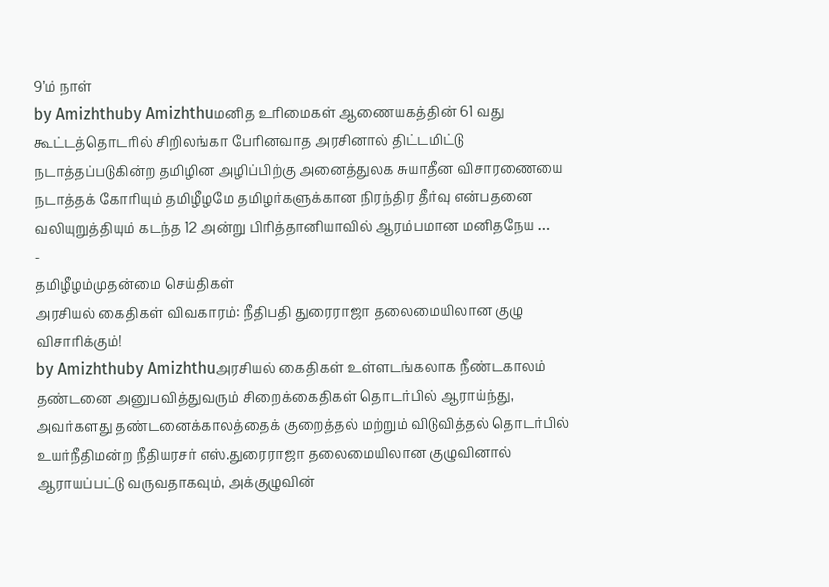9’ம் நாள்
by Amizhthuby Amizhthuமனித உரிமைகள் ஆணையகத்தின் 61 வது கூட்டத்தொடரில் சிறிலங்கா பேரினவாத அரசினால் திட்டமிட்டு நடாத்தப்படுகின்ற தமிழின அழிப்பிற்கு அனைத்துலக சுயாதீன விசாரணையை நடாத்தக் கோரியும் தமிழீழமே தமிழர்களுக்கான நிரந்திர தீர்வு என்பதனை வலியுறுத்தியும் கடந்த 12 அன்று பிரித்தானியாவில் ஆரம்பமான மனிதநேய …
-
தமிழீழம்முதன்மை செய்திகள்
அரசியல் கைதிகள் விவகாரம்: நீதிபதி துரைராஜா தலைமையிலான குழு விசாரிக்கும்!
by Amizhthuby Amizhthuஅரசியல் கைதிகள் உள்ளடங்கலாக நீண்டகாலம் தண்டனை அனுபவித்துவரும் சிறைக்கைதிகள் தொடர்பில் ஆராய்ந்து, அவர்களது தண்டனைக்காலத்தைக் குறைத்தல் மற்றும் விடுவித்தல் தொடர்பில் உயர்நீதிமன்ற நீதியரசர் எஸ்.துரைராஜா தலைமையிலான குழுவினால் ஆராயப்பட்டு வருவதாகவும், அக்குழுவின்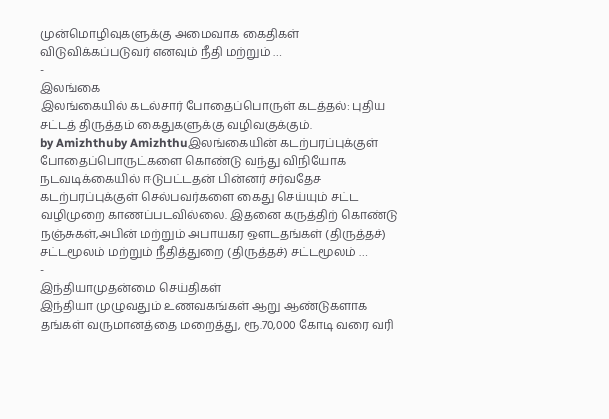முன்மொழிவுகளுக்கு அமைவாக கைதிகள் விடுவிக்கப்படுவர் எனவும் நீதி மற்றும் …
-
இலங்கை
இலங்கையில் கடல்சார் போதைப்பொருள் கடத்தல்: புதிய சட்டத் திருத்தம் கைதுகளுக்கு வழிவகுக்கும்.
by Amizhthuby Amizhthuஇலங்கையின் கடற்பரப்புக்குள் போதைப்பொருட்களை கொண்டு வந்து விநியோக நடவடிக்கையில் ஈடுபட்டதன் பின்னர் சர்வதேச கடற்பரப்புக்குள் செல்பவர்களை கைது செய்யும் சட்ட வழிமுறை காணப்படவில்லை. இதனை கருத்திற் கொண்டு நஞ்சுகள்,அபின் மற்றும் அபாயகர ஒளடதங்கள் (திருத்தச்) சட்டமூலம் மற்றும் நீதித்துறை (திருத்தச்) சட்டமூலம் …
-
இந்தியாமுதன்மை செய்திகள்
இந்தியா முழுவதும் உணவகங்கள் ஆறு ஆண்டுகளாக தங்கள் வருமானத்தை மறைத்து, ரூ.70,000 கோடி வரை வரி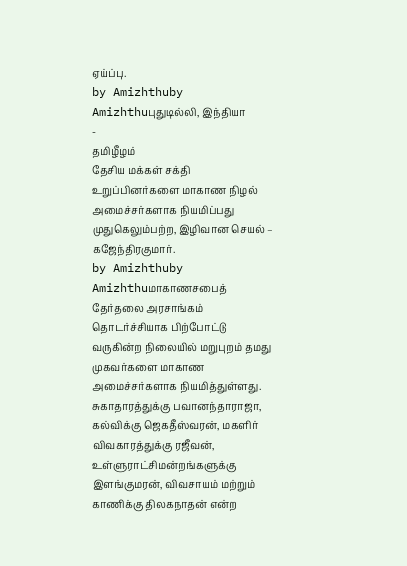ஏய்ப்பு.
by Amizhthuby Amizhthuபுதுடில்லி, இந்தியா
-
தமிழீழம்
தேசிய மக்கள் சக்தி உறுப்பினர்களை மாகாண நிழல் அமைச்சர்களாக நியமிப்பது முதுகெலும்பற்ற, இழிவான செயல் – கஜேந்திரகுமார்.
by Amizhthuby Amizhthuமாகாணசபைத் தேர்தலை அரசாங்கம் தொடர்ச்சியாக பிற்போட்டு வருகின்ற நிலையில் மறுபுறம் தமது முகவர்களை மாகாண அமைச்சர்களாக நியமித்துள்ளது. சுகாதாரத்துக்கு பவானந்தாராஜா, கல்விக்கு ஜெகதீஸ்வரன், மகளிர் விவகாரத்துக்கு ரஜீவன், உள்ளுராட்சிமன்றங்களுக்கு இளங்குமரன், விவசாயம் மற்றும் காணிக்கு திலகநாதன் என்ற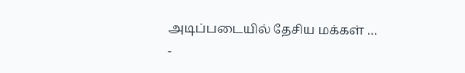அடிப்படையில் தேசிய மக்கள் …
-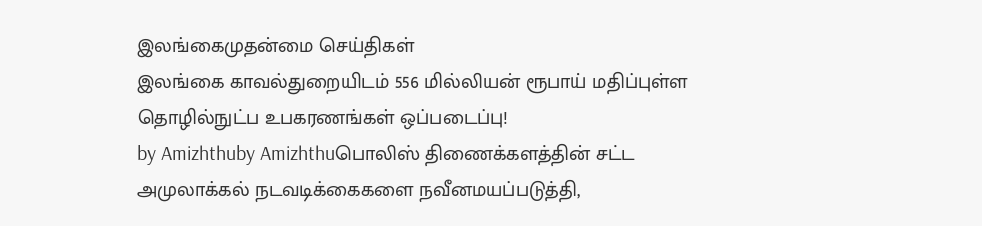இலங்கைமுதன்மை செய்திகள்
இலங்கை காவல்துறையிடம் 556 மில்லியன் ரூபாய் மதிப்புள்ள தொழில்நுட்ப உபகரணங்கள் ஒப்படைப்பு!
by Amizhthuby Amizhthuபொலிஸ் திணைக்களத்தின் சட்ட அமுலாக்கல் நடவடிக்கைகளை நவீனமயப்படுத்தி,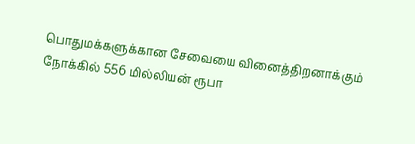பொதுமக்களுக்கான சேவையை வினைத்திறனாக்கும் நோக்கில் 556 மில்லியன் ரூபா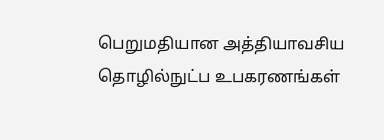பெறுமதியான அத்தியாவசிய தொழில்நுட்ப உபகரணங்கள்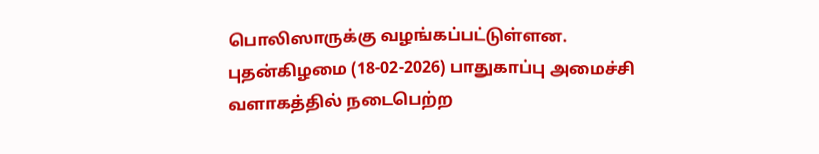பொலிஸாருக்கு வழங்கப்பட்டுள்ளன. புதன்கிழமை (18-02-2026) பாதுகாப்பு அமைச்சி வளாகத்தில் நடைபெற்ற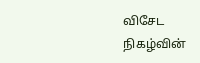விசேட நிகழ்வின்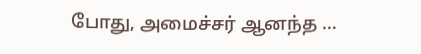போது, அமைச்சர் ஆனந்த …